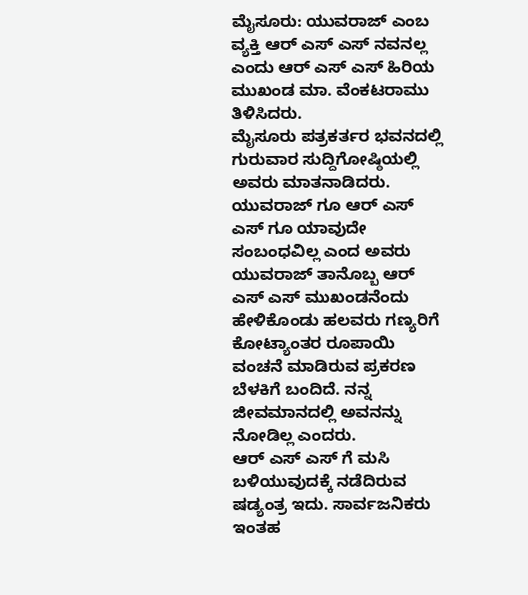ಮೈಸೂರು: ಯುವರಾಜ್ ಎಂಬ ವ್ಯಕ್ತಿ ಆರ್ ಎಸ್ ಎಸ್ ನವನಲ್ಲ ಎಂದು ಆರ್ ಎಸ್ ಎಸ್ ಹಿರಿಯ ಮುಖಂಡ ಮಾ. ವೆಂಕಟರಾಮು ತಿಳಿಸಿದರು.
ಮೈಸೂರು ಪತ್ರಕರ್ತರ ಭವನದಲ್ಲಿ ಗುರುವಾರ ಸುದ್ದಿಗೋಷ್ಠಿಯಲ್ಲಿ ಅವರು ಮಾತನಾಡಿದರು.
ಯುವರಾಜ್ ಗೂ ಆರ್ ಎಸ್ ಎಸ್ ಗೂ ಯಾವುದೇ ಸಂಬಂಧವಿಲ್ಲ ಎಂದ ಅವರು ಯುವರಾಜ್ ತಾನೊಬ್ಬ ಆರ್ ಎಸ್ ಎಸ್ ಮುಖಂಡನೆಂದು ಹೇಳಿಕೊಂಡು ಹಲವರು ಗಣ್ಯರಿಗೆ ಕೋಟ್ಯಾಂತರ ರೂಪಾಯಿ ವಂಚನೆ ಮಾಡಿರುವ ಪ್ರಕರಣ ಬೆಳಕಿಗೆ ಬಂದಿದೆ. ನನ್ನ ಜೀವಮಾನದಲ್ಲಿ ಅವನನ್ನು ನೋಡಿಲ್ಲ ಎಂದರು.
ಆರ್ ಎಸ್ ಎಸ್ ಗೆ ಮಸಿ ಬಳಿಯುವುದಕ್ಕೆ ನಡೆದಿರುವ ಷಡ್ಯಂತ್ರ ಇದು. ಸಾರ್ವಜನಿಕರು ಇಂತಹ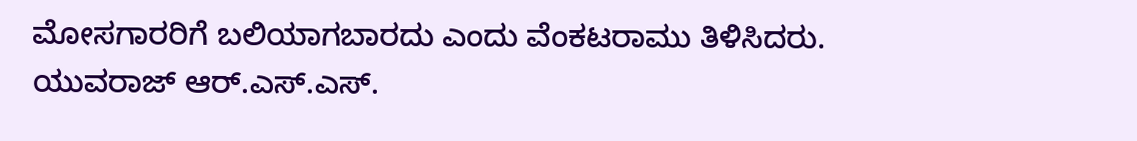ಮೋಸಗಾರರಿಗೆ ಬಲಿಯಾಗಬಾರದು ಎಂದು ವೆಂಕಟರಾಮು ತಿಳಿಸಿದರು.
ಯುವರಾಜ್ ಆರ್.ಎಸ್.ಎಸ್.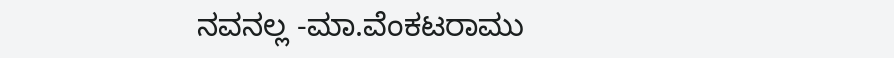ನವನಲ್ಲ -ಮಾ.ವೆಂಕಟರಾಮು